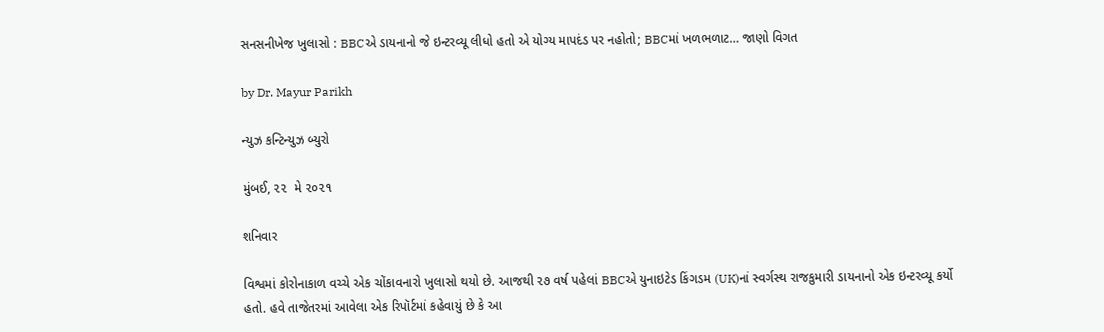સનસનીખેજ ખુલાસો : BBCએ ડાયનાનો જે ઇન્ટરવ્યૂ લીધો હતો એ યોગ્ય માપદંડ પર નહોતો; BBCમાં ખળભળાટ… જાણો વિગત

by Dr. Mayur Parikh

ન્યુઝ કન્ટિન્યુઝ બ્યુરો

મુંબઈ, ૨૨  મે ૨૦૨૧

શનિવાર

વિશ્વમાં કોરોનાકાળ વચ્ચે એક ચોંકાવનારો ખુલાસો થયો છે. આજથી ૨૭ વર્ષ પહેલાં BBCએ યુનાઇટેડ કિંગડમ (UK)નાં સ્વર્ગસ્થ રાજકુમારી ડાયનાનો એક ઇન્ટરવ્યૂ કર્યો હતો. હવે તાજેતરમાં આવેલા એક રિપૉર્ટમાં કહેવાયું છે કે આ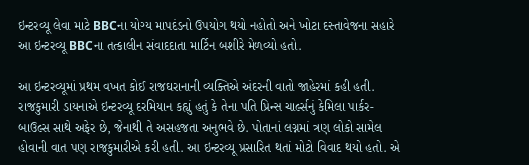ઇન્ટરવ્યૂ લેવા માટે BBCના યોગ્ય માપદંડનો ઉપયોગ થયો નહોતો અને ખોટા દસ્તાવેજના સહારે આ ઇન્ટરવ્યૂ BBCના તત્કાલીન સંવાદદાતા માર્ટિન બશીરે મેળવ્યો હતો.

આ ઇન્ટરવ્યૂમાં પ્રથમ વખત કોઈ રાજઘરાનાની વ્યક્તિએ અંદરની વાતો જાહેરમાં કહી હતી. રાજકુમારી ડાયનાએ ઇન્ટરવ્યૂ દરમિયાન કહ્યું હતું કે તેના પતિ પ્રિન્સ ચાર્લ્સનું કેમિલા પાર્કર-બાઉલ્સ સાથે અફેર છે, જેનાથી તે અસહજતા અનુભવે છે. પોતાનાં લગ્નમાં ત્રણ લોકો સામેલ હોવાની વાત પણ રાજકુમારીએ કરી હતી. આ ઇન્ટરવ્યૂ પ્રસારિત થતાં મોટો વિવાદ થયો હતો. એ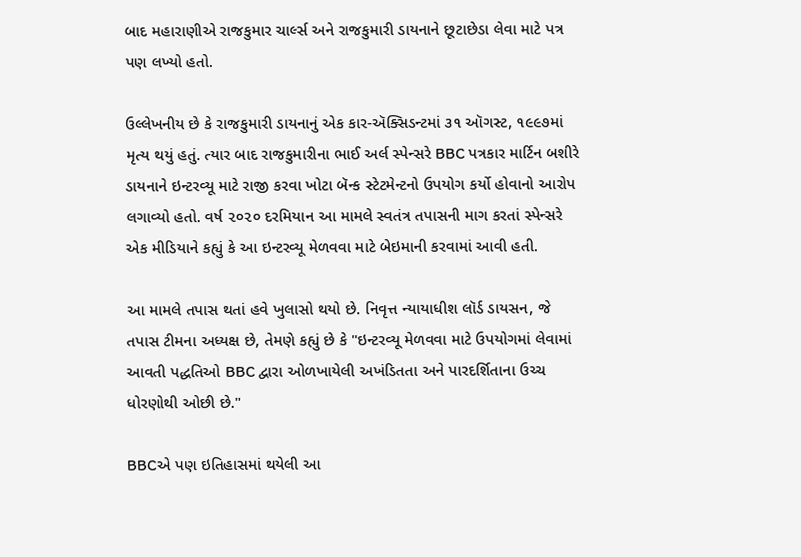બાદ મહારાણીએ રાજકુમાર ચાર્લ્સ અને રાજકુમારી ડાયનાને છૂટાછેડા લેવા માટે પત્ર પણ લખ્યો હતો.

ઉલ્લેખનીય છે કે રાજકુમારી ડાયનાનું એક કાર-ઍક્સિડન્ટમાં ૩૧ ઑગસ્ટ, ૧૯૯૭માં મૃત્ય થયું હતું. ત્યાર બાદ રાજકુમારીના ભાઈ અર્લ સ્પેન્સરે BBC પત્રકાર માર્ટિન બશીરે ડાયનાને ઇન્ટરવ્યૂ માટે રાજી કરવા ખોટા બૅન્ક સ્ટેટમેન્ટનો ઉપયોગ કર્યો હોવાનો આરોપ લગાવ્યો હતો. વર્ષ ૨૦૨૦ દરમિયાન આ મામલે સ્વતંત્ર તપાસની માગ કરતાં સ્પેન્સરે એક મીડિયાને કહ્યું કે આ ઇન્ટરવ્યૂ મેળવવા માટે બેઇમાની કરવામાં આવી હતી.

આ મામલે તપાસ થતાં હવે ખુલાસો થયો છે. નિવૃત્ત ન્યાયાધીશ લૉર્ડ ડાયસન, જે તપાસ ટીમના અધ્યક્ષ છે, તેમણે કહ્યું છે કે "ઇન્ટરવ્યૂ મેળવવા માટે ઉપયોગમાં લેવામાં આવતી પદ્ધતિઓ BBC દ્વારા ઓળખાયેલી અખંડિતતા અને પારદર્શિતાના ઉચ્ચ ધોરણોથી ઓછી છે."

BBCએ પણ ઇતિહાસમાં થયેલી આ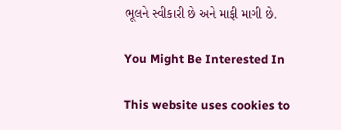ભૂલને સ્વીકારી છે અને માફી માગી છે.

You Might Be Interested In

This website uses cookies to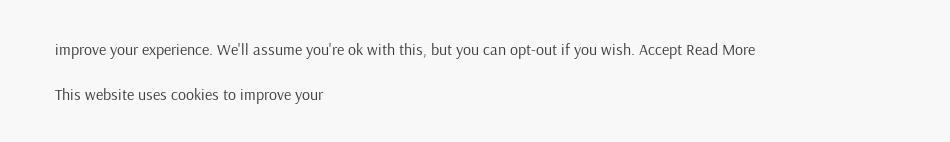improve your experience. We'll assume you're ok with this, but you can opt-out if you wish. Accept Read More

This website uses cookies to improve your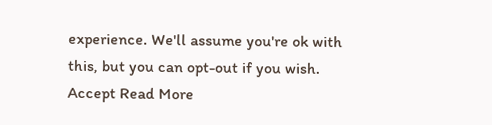experience. We'll assume you're ok with this, but you can opt-out if you wish. Accept Read More